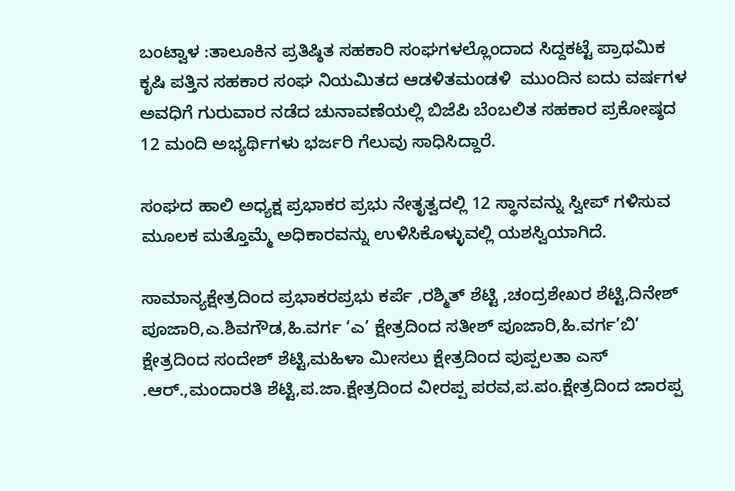ಬಂಟ್ವಾಳ :ತಾಲೂಕಿನ ಪ್ರತಿಷ್ಠಿತ ಸಹಕಾರಿ ಸಂಘಗಳಲ್ಲೊಂದಾದ ಸಿದ್ದಕಟ್ಟೆ ಪ್ರಾಥಮಿಕ ಕೃಷಿ ಪತ್ತಿನ ಸಹಕಾರ ಸಂಘ ನಿಯಮಿತದ ಆಡಳಿತಮಂಡಳಿ  ಮುಂದಿನ ಐದು ವರ್ಷಗಳ ಅವಧಿಗೆ ಗುರುವಾರ ನಡೆದ ಚುನಾವಣೆಯಲ್ಲಿ ಬಿಜೆಪಿ ಬೆಂಬಲಿತ ಸಹಕಾರ ಪ್ರಕೋಷ್ಠದ 12 ಮಂದಿ ಅಭ್ಯರ್ಥಿಗಳು ಭರ್ಜರಿ ಗೆಲುವು ಸಾಧಿಸಿದ್ದಾರೆ.

ಸಂಘದ ಹಾಲಿ ಅಧ್ಯಕ್ಷ ಪ್ರಭಾಕರ ಪ್ರಭು ನೇತೃತ್ವದಲ್ಲಿ 12 ಸ್ಥಾನವನ್ನು ಸ್ವೀಪ್ ಗಳಿಸುವ ಮೂಲಕ ಮತ್ತೊಮ್ಮೆ ಅಧಿಕಾರವನ್ನು ಉಳಿಸಿಕೊಳ್ಳುವಲ್ಲಿ ಯಶಸ್ವಿಯಾಗಿದೆ.

ಸಾಮಾನ್ಯಕ್ಷೇತ್ರದಿಂದ ಪ್ರಭಾಕರಪ್ರಭು ಕರ್ಪೆ ,ರಶ್ಮಿತ್ ಶೆಟ್ಟಿ ,ಚಂದ್ರಶೇಖರ ಶೆಟ್ಟಿ,ದಿನೇಶ್ ಪೂಜಾರಿ,ಎ.ಶಿವಗೌಡ,ಹಿ.ವರ್ಗ ‘ಎ’ ಕ್ಷೇತ್ರದಿಂದ ಸತೀಶ್ ಪೂಜಾರಿ,ಹಿ.ವರ್ಗ’ಬಿ’ ಕ್ಷೇತ್ರದಿಂದ ಸಂದೇಶ್ ಶೆಟ್ಟಿ,ಮಹಿಳಾ ಮೀಸಲು ಕ್ಷೇತ್ರದಿಂದ ಪುಪ್ಪಲತಾ ಎಸ್ .ಆರ್.,ಮಂದಾರತಿ ಶೆಟ್ಟಿ,ಪ.ಜಾ.ಕ್ಷೇತ್ರದಿಂದ ವೀರಪ್ಪ ಪರವ,ಪ.ಪಂ.ಕ್ಷೇತ್ರದಿಂದ ಜಾರಪ್ಪ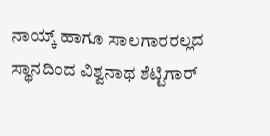ನಾಯ್ಕ್ ಹಾಗೂ ಸಾಲಗಾರರಲ್ಲದ ಸ್ಥಾನದಿಂದ ವಿಶ್ವನಾಥ ಶೆಟ್ಟಿಗಾರ್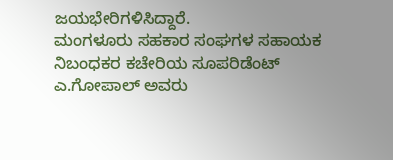ಜಯಭೇರಿಗಳಿಸಿದ್ದಾರೆ.
ಮಂಗಳೂರು ಸಹಕಾರ ಸಂಘಗಳ ಸಹಾಯಕ ನಿಬಂಧಕರ ಕಚೇರಿಯ ಸೂಪರಿಡೆಂಟ್ ಎ.ಗೋಪಾಲ್ ಅವರು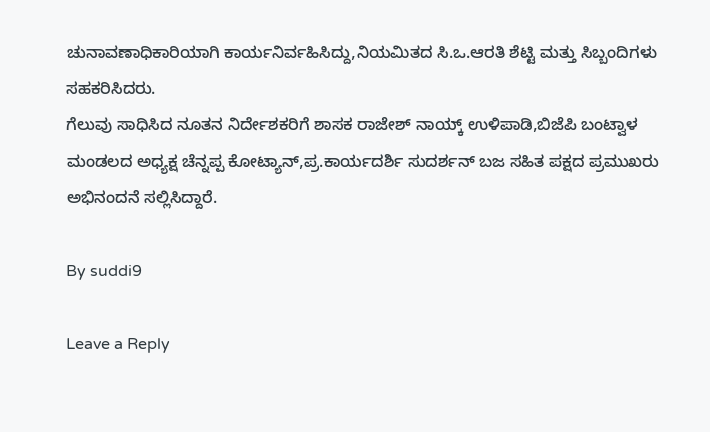ಚುನಾವಣಾಧಿಕಾರಿಯಾಗಿ ಕಾರ್ಯನಿರ್ವಹಿಸಿದ್ದು,ನಿಯಮಿತದ ಸಿ.ಒ.ಆರತಿ ಶೆಟ್ಟಿ ಮತ್ತು ಸಿಬ್ಬಂದಿಗಳು ಸಹಕರಿಸಿದರು.
ಗೆಲುವು ಸಾಧಿಸಿದ ನೂತನ ನಿರ್ದೇಶಕರಿಗೆ ಶಾಸಕ ರಾಜೇಶ್ ನಾಯ್ಕ್ ಉಳಿಪಾಡಿ,ಬಿಜೆಪಿ ಬಂಟ್ವಾಳ ಮಂಡಲದ ಅಧ್ಯಕ್ಷ ಚೆನ್ನಪ್ಪ ಕೋಟ್ಯಾನ್,ಪ್ರ.ಕಾರ್ಯದರ್ಶಿ ಸುದರ್ಶನ್ ಬಜ ಸಹಿತ ಪಕ್ಷದ ಪ್ರಮುಖರು ಅಭಿನಂದನೆ ಸಲ್ಲಿಸಿದ್ದಾರೆ.

By suddi9

Leave a Reply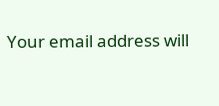Your email address will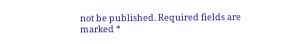not be published. Required fields are marked *